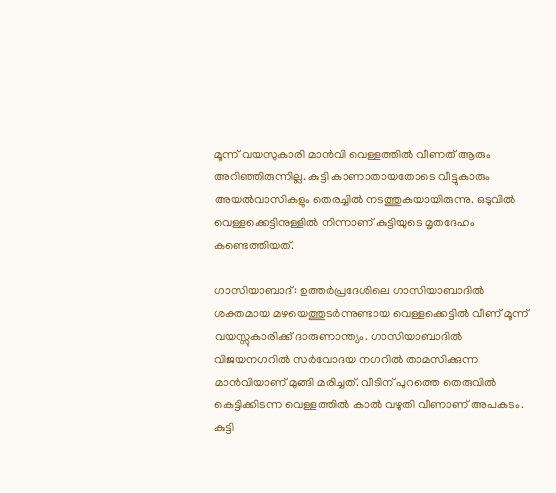മൂന്ന് വയസുകാരി മാൻവി വെള്ളത്തിൽ വീണത് ആരും അറിഞ്ഞിരുന്നില്ല. കുട്ടി കാണാതായതോടെ വീട്ടുകാരും അയൽവാസികളും തെരച്ചിൽ നടത്തുകയായിരുന്നു. ഒടുവിൽ വെള്ളക്കെട്ടിനുള്ളിൽ നിന്നാണ് കുട്ടിയുടെ മൃതദേഹം കണ്ടെത്തിയത്.

ഗാസിയാബാദ്: ഉത്തർപ്രദേശിലെ ഗാസിയാബാദിൽ ശക്തമായ മഴയെത്തുടർന്നുണ്ടായ വെള്ളക്കെട്ടിൽ വീണ് മൂന്ന് വയസ്സുകാരിക്ക് ദാരുണാന്ത്യം. ഗാസിയാബാദിൽ വിജയനഗറിൽ സർവോദയ നഗറിൽ താമസിക്കുന്ന മാൻവിയാണ് മുങ്ങി മരിച്ചത്. വീടിന് പുറത്തെ തെരുവിൽ കെട്ടിക്കിടന്ന വെള്ളത്തിൽ കാൽ വഴുതി വീണാണ് അപകടം. കുട്ടി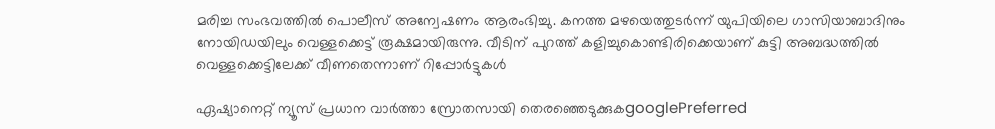മരിച്ച സംഭവത്തിൽ പൊലീസ് അന്വേഷണം ആരംഭിച്ചു. കനത്ത മഴയെത്തുടർന്ന് യുപിയിലെ ഗാസിയാബാദിനും നോയിഡയിലും വെള്ളക്കെട്ട് രൂക്ഷമായിരുന്നു. വീടിന് പുറത്ത് കളിച്ചുകൊണ്ടിരിക്കെയാണ് കുട്ടി അബദ്ധത്തിൽ വെള്ളക്കെട്ടിലേക്ക് വീണതെന്നാണ് റിപ്പോർട്ടുകൾ

ഏഷ്യാനെറ്റ് ന്യൂസ് പ്രധാന വാർത്താ സ്രോതസായി തെരഞ്ഞെടുക്കുകgooglePreferred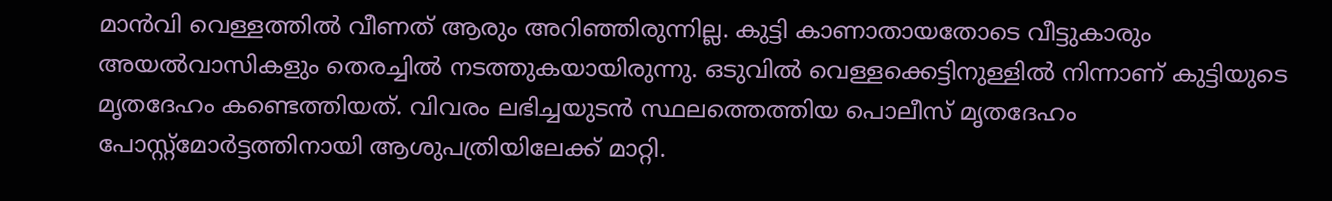മാൻവി വെള്ളത്തിൽ വീണത് ആരും അറിഞ്ഞിരുന്നില്ല. കുട്ടി കാണാതായതോടെ വീട്ടുകാരും അയൽവാസികളും തെരച്ചിൽ നടത്തുകയായിരുന്നു. ഒടുവിൽ വെള്ളക്കെട്ടിനുള്ളിൽ നിന്നാണ് കുട്ടിയുടെ മൃതദേഹം കണ്ടെത്തിയത്. വിവരം ലഭിച്ചയുടൻ സ്ഥലത്തെത്തിയ പൊലീസ് മൃതദേഹം പോസ്റ്റ്‌മോർട്ടത്തിനായി ആശുപത്രിയിലേക്ക് മാറ്റി.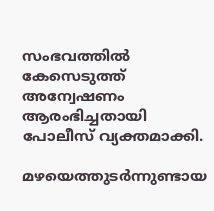സംഭവത്തിൽ കേസെടുത്ത് അന്വേഷണം ആരംഭിച്ചതായി പോലീസ് വ്യക്തമാക്കി.

മഴയെത്തുടർന്നുണ്ടായ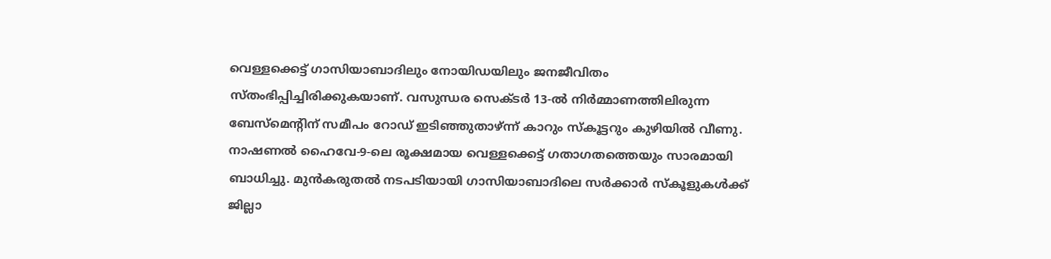വെള്ളക്കെട്ട് ഗാസിയാബാദിലും നോയിഡയിലും ജനജീവിതം സ്തംഭിപ്പിച്ചിരിക്കുകയാണ്. വസുന്ധര സെക്ടർ 13-ൽ നിർമ്മാണത്തിലിരുന്ന ബേസ്‌മെന്റിന് സമീപം റോഡ് ഇടിഞ്ഞുതാഴ്ന്ന് കാറും സ്കൂട്ടറും കുഴിയിൽ വീണു. നാഷണൽ ഹൈവേ-9-ലെ രൂക്ഷമായ വെള്ളക്കെട്ട് ഗതാഗതത്തെയും സാരമായി ബാധിച്ചു. മുൻകരുതൽ നടപടിയായി ഗാസിയാബാദിലെ സർക്കാർ സ്കൂളുകൾക്ക് ജില്ലാ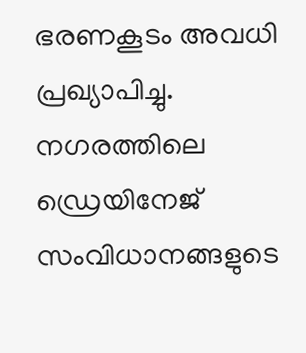ഭരണകൂടം അവധി പ്രഖ്യാപിച്ചു. നഗരത്തിലെ ഡ്രെയിനേജ് സംവിധാനങ്ങളുടെ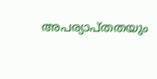അപര്യാപ്തതയും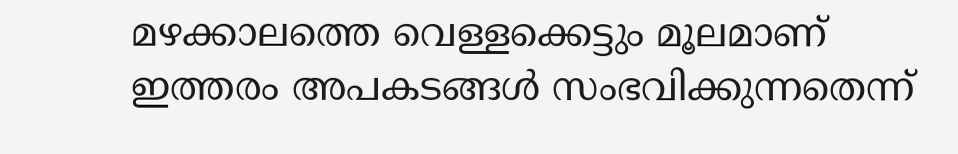മഴക്കാലത്തെ വെള്ളക്കെട്ടും മൂലമാണ് ഇത്തരം അപകടങ്ങൾ സംഭവിക്കുന്നതെന്ന്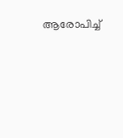ആരോപിച്ച്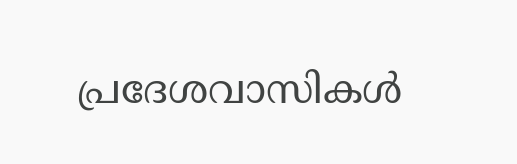പ്രദേശവാസികൾ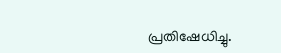പ്രതിഷേധിച്ചു.